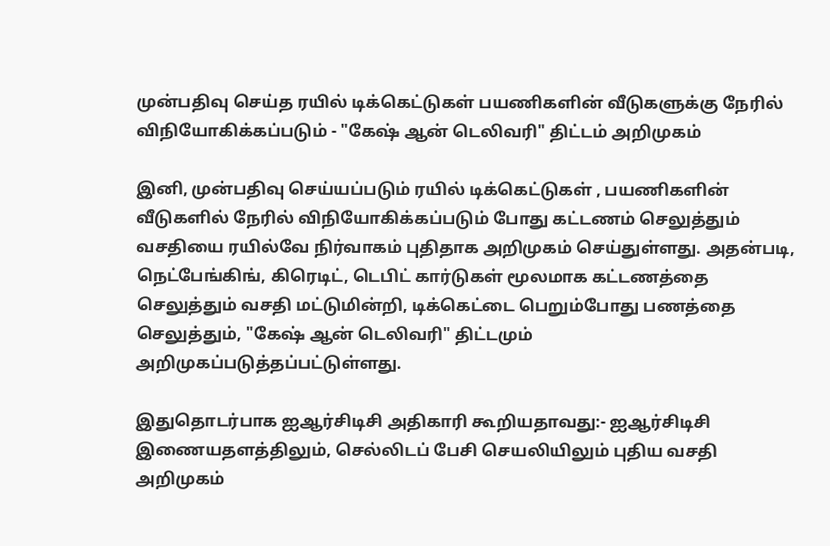முன்பதிவு செய்த ரயில் டிக்கெட்டுகள் பயணிகளின் வீடுகளுக்கு நேரில் விநியோகிக்கப்படும் - "கேஷ் ஆன் டெலிவரி" திட்டம் அறிமுகம்

இனி, முன்பதிவு செய்யப்படும் ரயில் டிக்கெட்டுகள் , பயணிகளின் வீடுகளில் நேரில் விநியோகிக்கப்படும் போது கட்டணம் செலுத்தும் வசதியை ரயில்வே நிர்வாகம் புதிதாக அறிமுகம் செய்துள்ளது. அதன்படி, நெட்பேங்கிங், கிரெடிட், டெபிட் கார்டுகள் மூலமாக கட்டணத்தை செலுத்தும் வசதி மட்டுமின்றி, டிக்கெட்டை பெறும்போது பணத்தை செலுத்தும், "கேஷ் ஆன் டெலிவரி" திட்டமும் அறிமுகப்படுத்தப்பட்டுள்ளது.

இதுதொடர்பாக ஐஆர்சிடிசி அதிகாரி கூறியதாவது:- ஐஆர்சிடிசி இணையதளத்திலும், செல்லிடப் பேசி செயலியிலும் புதிய வசதி அறிமுகம்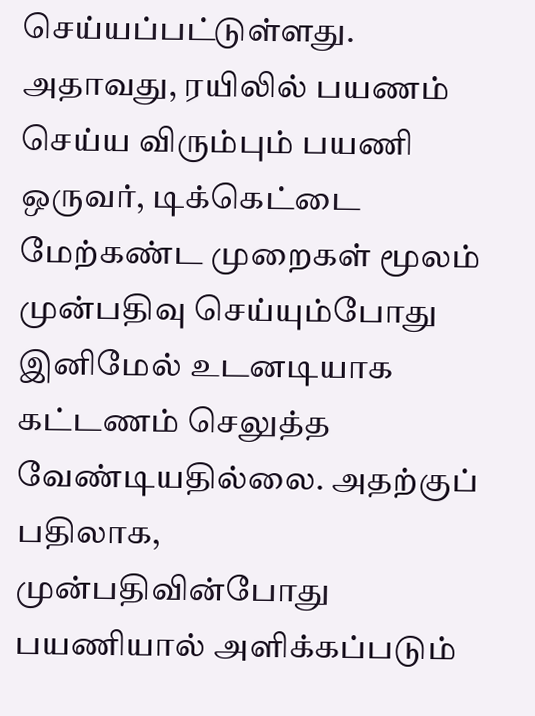செய்யப்பட்டுள்ளது. அதாவது, ரயிலில் பயணம் செய்ய விரும்பும் பயணி ஒருவர், டிக்கெட்டை மேற்கண்ட முறைகள் மூலம் முன்பதிவு செய்யும்போது இனிமேல் உடனடியாக கட்டணம் செலுத்த வேண்டியதில்லை. அதற்குப் பதிலாக, முன்பதிவின்போது பயணியால் அளிக்கப்படும்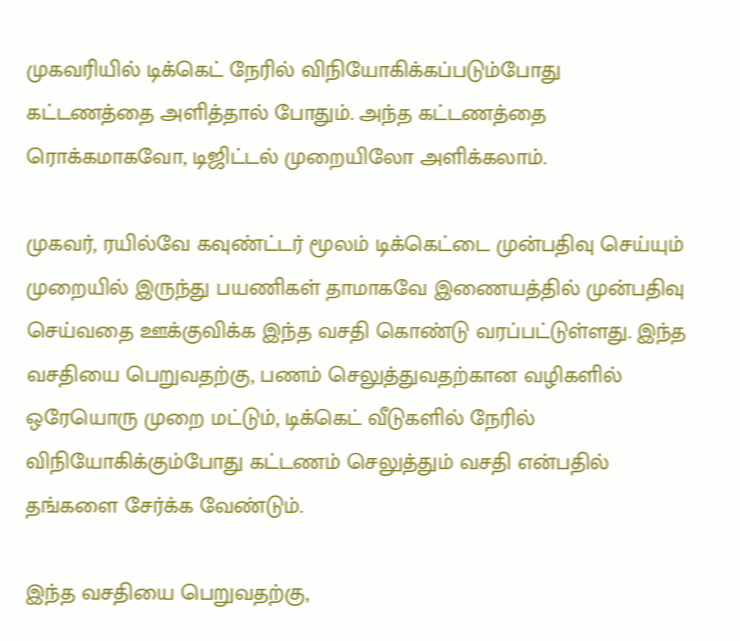முகவரியில் டிக்கெட் நேரில் விநியோகிக்கப்படும்போது கட்டணத்தை அளித்தால் போதும். அந்த கட்டணத்தை ரொக்கமாகவோ, டிஜிட்டல் முறையிலோ அளிக்கலாம்.

முகவர், ரயில்வே கவுண்ட்டர் மூலம் டிக்கெட்டை முன்பதிவு செய்யும் முறையில் இருந்து பயணிகள் தாமாகவே இணையத்தில் முன்பதிவு செய்வதை ஊக்குவிக்க இந்த வசதி கொண்டு வரப்பட்டுள்ளது. இந்த வசதியை பெறுவதற்கு, பணம் செலுத்துவதற்கான வழிகளில் ஒரேயொரு முறை மட்டும், டிக்கெட் வீடுகளில் நேரில் விநியோகிக்கும்போது கட்டணம் செலுத்தும் வசதி என்பதில் தங்களை சேர்க்க வேண்டும்.

இந்த வசதியை பெறுவதற்கு,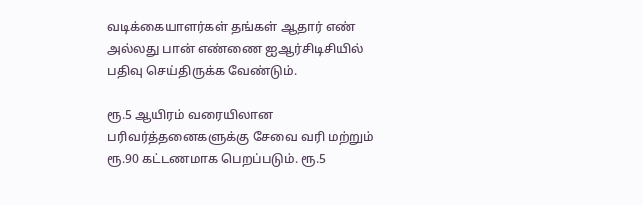வடிக்கையாளர்கள் தங்கள் ஆதார் எண் அல்லது பான் எண்ணை ஐஆர்சிடிசியில் பதிவு செய்திருக்க வேண்டும்.

ரூ.5 ஆயிரம் வரையிலான பரிவர்த்தனைகளுக்கு சேவை வரி மற்றும் ரூ.90 கட்டணமாக பெறப்படும். ரூ.5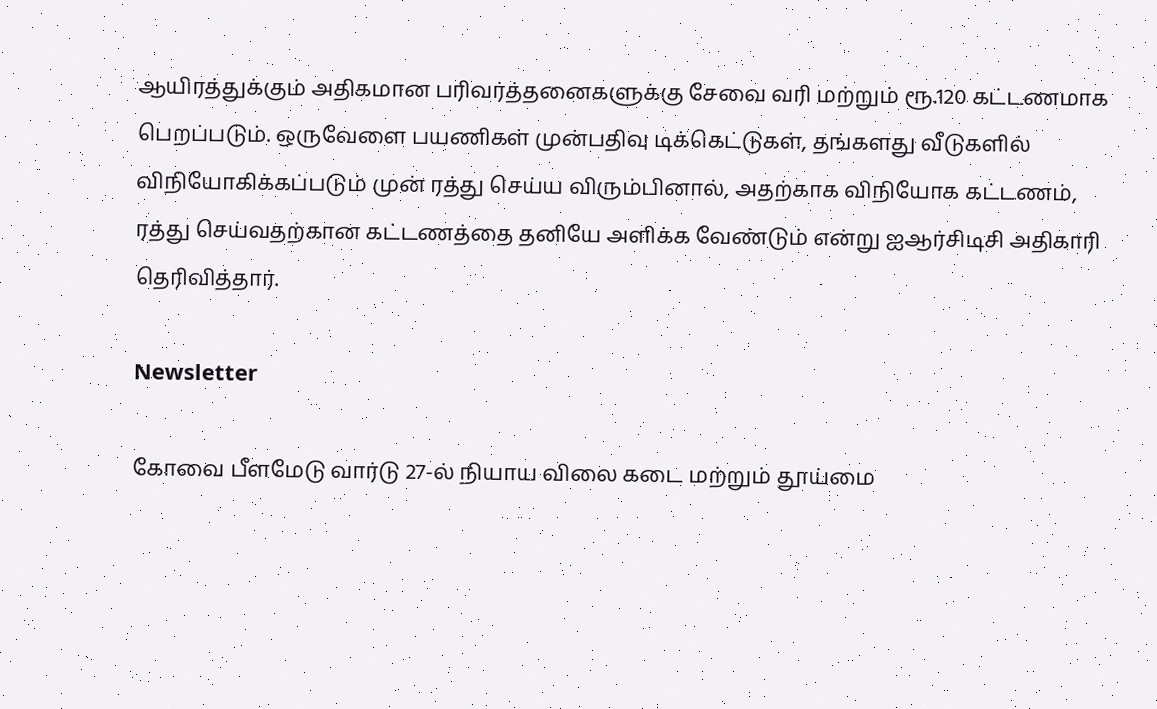ஆயிரத்துக்கும் அதிகமான பரிவர்த்தனைகளுக்கு சேவை வரி மற்றும் ரூ.120 கட்டணமாக பெறப்படும். ஒருவேளை பயணிகள் முன்பதிவு டிக்கெட்டுகள், தங்களது வீடுகளில் விநியோகிக்கப்படும் முன் ரத்து செய்ய விரும்பினால், அதற்காக விநியோக கட்டணம், ரத்து செய்வதற்கான கட்டணத்தை தனியே அளிக்க வேண்டும் என்று ஐஆர்சிடிசி அதிகாரி தெரிவித்தார்.

Newsletter

கோவை பீளமேடு வார்டு 27-ல் நியாய விலை கடை மற்றும் தூய்மை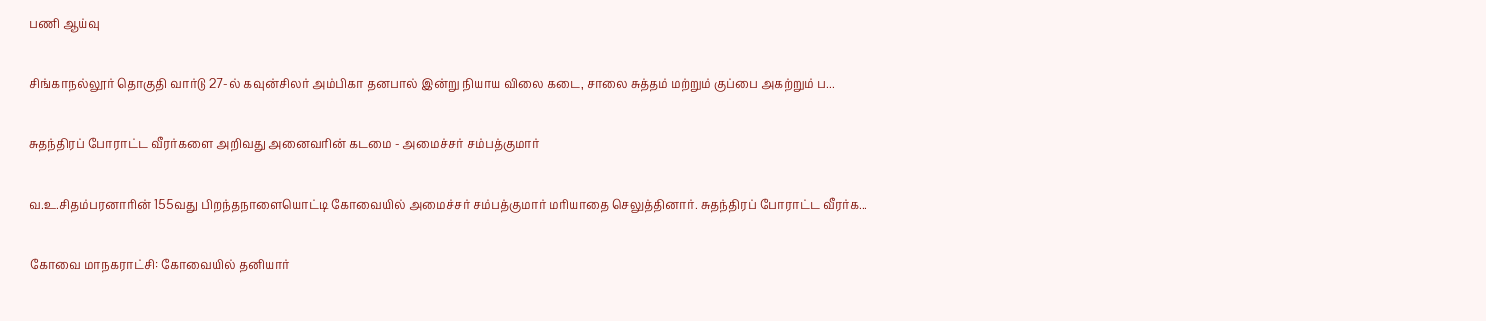பணி ஆய்வு

சிங்காநல்லூர் தொகுதி வார்டு 27-ல் கவுன்சிலர் அம்பிகா தனபால் இன்று நியாய விலை கடை, சாலை சுத்தம் மற்றும் குப்பை அகற்றும் ப...

சுதந்திரப் போராட்ட வீரர்களை அறிவது அனைவரின் கடமை - அமைச்சர் சம்பத்குமார்

வ.உ.சிதம்பரனாரின் 155வது பிறந்தநாளையொட்டி கோவையில் அமைச்சர் சம்பத்குமார் மரியாதை செலுத்தினார். சுதந்திரப் போராட்ட வீரர்க...

கோவை மாநகராட்சி: கோவையில் தனியார்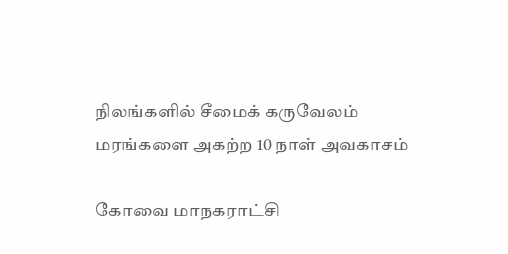நிலங்களில் சீமைக் கருவேலம் மரங்களை அகற்ற 10 நாள் அவகாசம்

கோவை மாநகராட்சி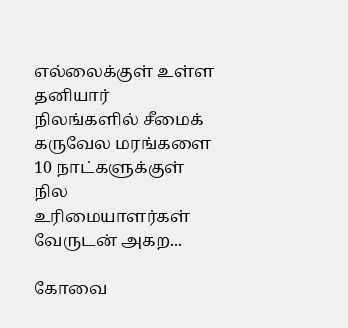எல்லைக்குள் உள்ள தனியார் நிலங்களில் சீமைக் கருவேல மரங்களை 10 நாட்களுக்குள் நில உரிமையாளர்கள் வேருடன் அகற...

கோவை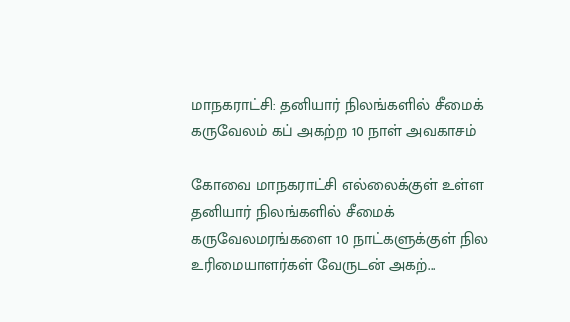மாநகராட்சி: தனியார் நிலங்களில் சீமைக் கருவேலம் கப் அகற்ற 10 நாள் அவகாசம்

கோவை மாநகராட்சி எல்லைக்குள் உள்ள தனியார் நிலங்களில் சீமைக் கருவேலமரங்களை 10 நாட்களுக்குள் நில உரிமையாளர்கள் வேருடன் அகற்...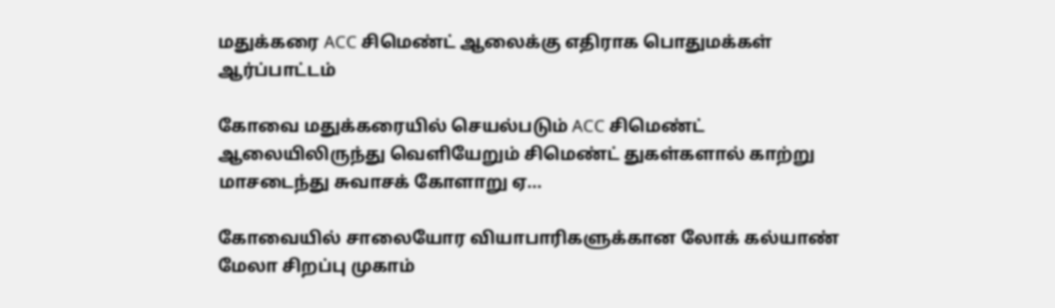மதுக்கரை ACC சிமெண்ட் ஆலைக்கு எதிராக பொதுமக்கள் ஆர்ப்பாட்டம்

கோவை மதுக்கரையில் செயல்படும் ACC சிமெண்ட் ஆலையிலிருந்து வெளியேறும் சிமெண்ட் துகள்களால் காற்று மாசடைந்து சுவாசக் கோளாறு ஏ...

கோவையில் சாலையோர வியாபாரிகளுக்கான லோக் கல்யாண் மேலா சிறப்பு முகாம்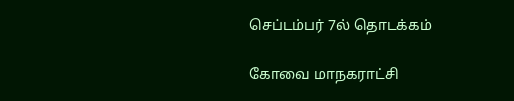செப்டம்பர் 7ல் தொடக்கம்

கோவை மாநகராட்சி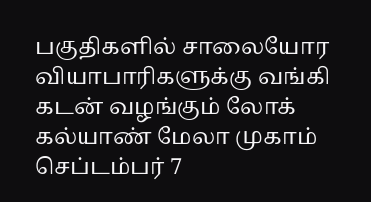பகுதிகளில் சாலையோர வியாபாரிகளுக்கு வங்கி கடன் வழங்கும் லோக் கல்யாண் மேலா முகாம் செப்டம்பர் 7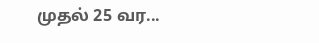முதல் 25 வர...